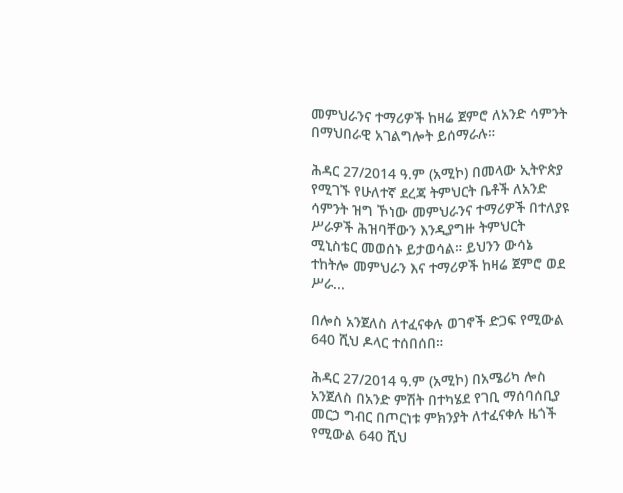መምህራንና ተማሪዎች ከዛሬ ጀምሮ ለአንድ ሳምንት በማህበራዊ አገልግሎት ይሰማራሉ።

ሕዳር 27/2014 ዓ.ም (አሚኮ) በመላው ኢትዮጵያ የሚገኙ የሁለተኛ ደረጃ ትምህርት ቤቶች ለአንድ ሳምንት ዝግ ኾነው መምህራንና ተማሪዎች በተለያዩ ሥራዎች ሕዝባቸውን እንዲያግዙ ትምህርት ሚኒስቴር መወሰኑ ይታወሳል። ይህንን ውሳኔ ተከትሎ መምህራን እና ተማሪዎች ከዛሬ ጀምሮ ወደ ሥራ...

በሎስ አንጀለስ ለተፈናቀሉ ወገኖች ድጋፍ የሚውል 640 ሺህ ዶላር ተሰበሰበ።

ሕዳር 27/2014 ዓ.ም (አሚኮ) በአሜሪካ ሎስ አንጀለስ በአንድ ምሽት በተካሄደ የገቢ ማሰባሰቢያ መርኃ ግብር በጦርነቱ ምክንያት ለተፈናቀሉ ዜጎች የሚውል 640 ሺህ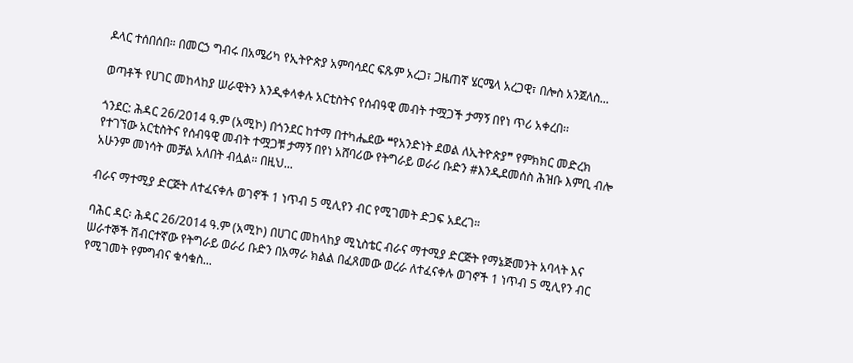ዶላር ተሰበሰበ። በመርኃ ግብሩ በአሜሪካ የኢትዮጵያ አምባሳደር ፍጹም አረጋ፣ ጋዜጠኛ ሄርሜላ አረጋዊ፣ በሎስ አንጀለስ...

ወጣቶች የሀገር መከላከያ ሠራዊትን እንዲቀላቀሉ አርቲስትና የሰብዓዊ መብት ተሟጋች ታማኝ በየነ ጥሪ አቀረበ፡፡

ጎንደር: ሕዳር 26/2014 ዓ.ም (አሚኮ) በጎንደር ከተማ በተካሔደው ❝የአንድነት ደወል ለኢትዮጵያ❞ የምክክር መድረክ የተገኘው አርቲስትና የሰብዓዊ መብት ተሟጋቹ ታማኝ በየነ አሸባሪው የትግራይ ወራሪ ቡድን #እንዲደመሰስ ሕዝቡ እምቢ ብሎ አሁንም መነሳት መቻል አለበት ብሏል። በዚህ...

ብራና ማተሚያ ድርጅት ለተፈናቀሉ ወገኖች 1 ነጥብ 5 ሚሊየን ብር የሚገመት ድጋፍ አደረገ።

ባሕር ዳር፡ ሕዳር 26/2014 ዓ.ም (አሚኮ) በሀገር መከላከያ ሚኒስቴር ብራና ማተሚያ ድርጅት የማኔጅመንት አባላት እና ሠራተኞች ሽብርተኛው የትግራይ ወራሪ ቡድን በአማራ ክልል በፈጸመው ወረራ ለተፈናቀሉ ወገኖች 1 ነጥብ 5 ሚሊየን ብር የሚገመት የምግብና ቁሳቁስ...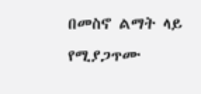በመስኖ ልማት ላይ የሚያጋጥሙ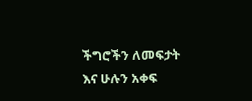ችግሮችን ለመፍታት እና ሁሉን አቀፍ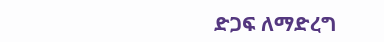ድጋፍ ለማድረግ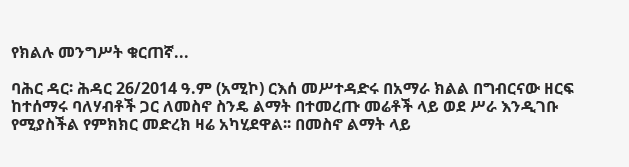የክልሉ መንግሥት ቁርጠኛ...

ባሕር ዳር፡ ሕዳር 26/2014 ዓ.ም (አሚኮ) ርእሰ መሥተዳድሩ በአማራ ክልል በግብርናው ዘርፍ ከተሰማሩ ባለሃብቶች ጋር ለመስኖ ስንዴ ልማት በተመረጡ መሬቶች ላይ ወደ ሥራ እንዲገቡ የሚያስችል የምክክር መድረክ ዛሬ አካሂደዋል፡፡ በመስኖ ልማት ላይ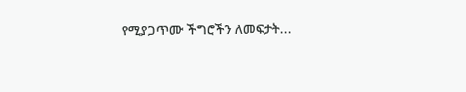የሚያጋጥሙ ችግሮችን ለመፍታት...